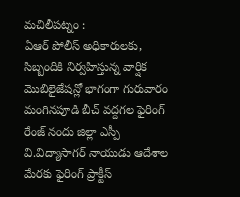మచిలీపట్నం :
ఏఆర్ పోలీస్ అధికారులకు, సిబ్బందికి నిర్వహిస్తున్న వార్షిక మొబిలైజేషన్లో భాగంగా గురువారం మంగినపూడి బీచ్ వద్దగల ఫైరింగ్ రేంజ్ నందు జిల్లా ఎస్పీ వి.విద్యాసాగర్ నాయుడు ఆదేశాల మేరకు ఫైరింగ్ ప్రాక్టీస్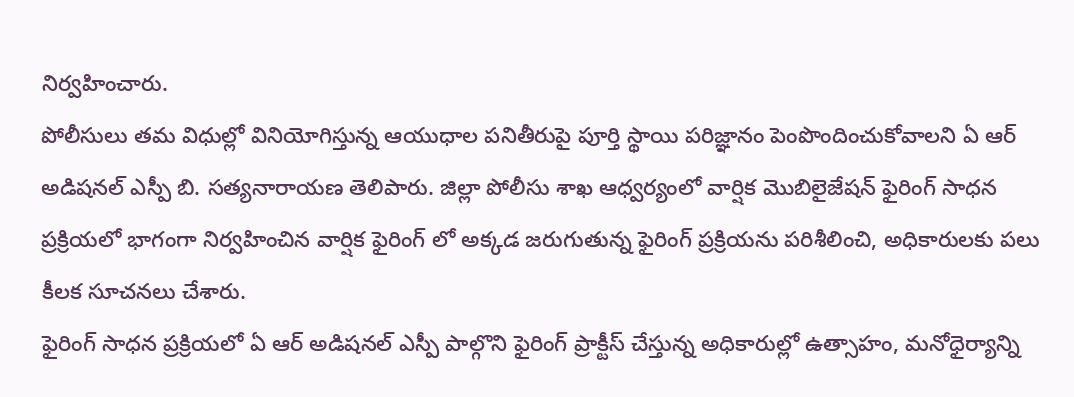నిర్వహించారు.
పోలీసులు తమ విధుల్లో వినియోగిస్తున్న ఆయుధాల పనితీరుపై పూర్తి స్థాయి పరిజ్ఞానం పెంపొందించుకోవాలని ఏ ఆర్ అడిషనల్ ఎస్పీ బి. సత్యనారాయణ తెలిపారు. జిల్లా పోలీసు శాఖ ఆధ్వర్యంలో వార్షిక మొబిలైజేషన్ ఫైరింగ్ సాధన ప్రక్రియలో భాగంగా నిర్వహించిన వార్షిక ఫైరింగ్ లో అక్కడ జరుగుతున్న ఫైరింగ్ ప్రక్రియను పరిశీలించి, అధికారులకు పలు కీలక సూచనలు చేశారు.
ఫైరింగ్ సాధన ప్రక్రియలో ఏ ఆర్ అడిషనల్ ఎస్పీ పాల్గొని ఫైరింగ్ ప్రాక్టీస్ చేస్తున్న అధికారుల్లో ఉత్సాహం, మనోధైర్యాన్ని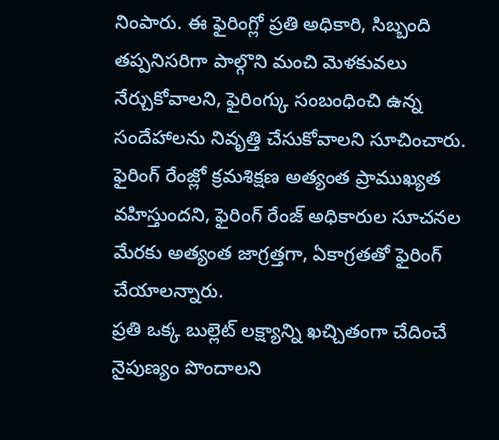నింపారు. ఈ ఫైరింగ్లో ప్రతి అధికారి, సిబ్బంది తప్పనిసరిగా పాల్గొని మంచి మెళకువలు నేర్చుకోవాలని, ఫైరింగ్కు సంబంధించి ఉన్న సందేహాలను నివృత్తి చేసుకోవాలని సూచించారు. ఫైరింగ్ రేంజ్లో క్రమశిక్షణ అత్యంత ప్రాముఖ్యత వహిస్తుందని, ఫైరింగ్ రేంజ్ అధికారుల సూచనల మేరకు అత్యంత జాగ్రత్తగా, ఏకాగ్రతతో ఫైరింగ్ చేయాలన్నారు.
ప్రతి ఒక్క బుల్లెట్ లక్ష్యాన్ని ఖచ్చితంగా చేదించే నైపుణ్యం పొందాలని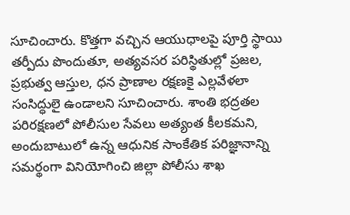సూచించారు. కొత్తగా వచ్చిన ఆయుధాలపై పూర్తి స్థాయి తర్పీదు పొందుతూ, అత్యవసర పరిస్థితుల్లో ప్రజల, ప్రభుత్వ ఆస్తుల, ధన ప్రాణాల రక్షణకై ఎల్లవేళలా సంసిద్ధులై ఉండాలని సూచించారు. శాంతి భద్రతల పరిరక్షణలో పోలీసుల సేవలు అత్యంత కీలకమని, అందుబాటులో ఉన్న ఆధునిక సాంకేతిక పరిజ్ఞానాన్ని సమర్థంగా వినియోగించి జిల్లా పోలీసు శాఖ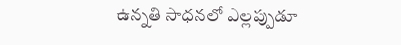ఉన్నతి సాధనలో ఎల్లప్పుడూ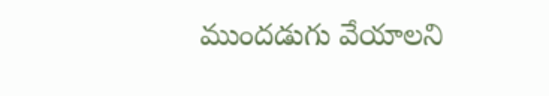ముందడుగు వేయాలని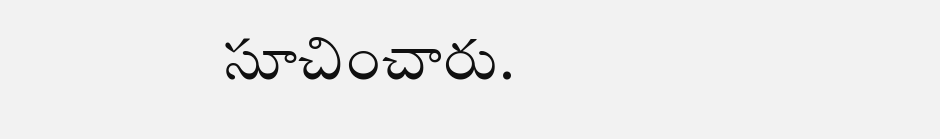సూచించారు.